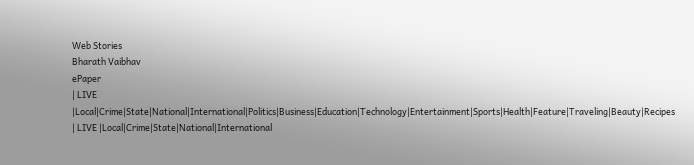Web Stories
Bharath Vaibhav
ePaper
| LIVE |Local|Crime|State|National|International|Politics|Business|Education|Technology|Entertainment|Sports|Health|Feature|Traveling|Beauty|Recipes
| LIVE |Local|Crime|State|National|International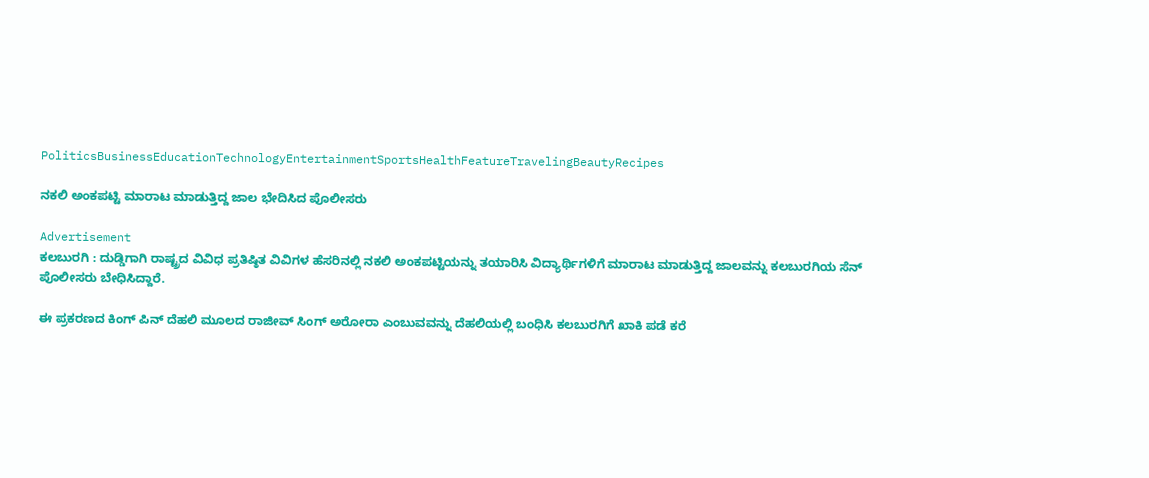PoliticsBusinessEducationTechnologyEntertainmentSportsHealthFeatureTravelingBeautyRecipes

ನಕಲಿ ಅಂಕಪಟ್ಟಿ ಮಾರಾಟ ಮಾಡುತ್ತಿದ್ದ ಜಾಲ ಭೇದಿಸಿದ ಪೊಲೀಸರು

Advertisement
ಕಲಬುರಗಿ : ದುಡ್ಡಿಗಾಗಿ ರಾಷ್ಟ್ರದ ವಿವಿಧ ಪ್ರತಿಷ್ಠಿತ ವಿವಿಗಳ ಹೆಸರಿನಲ್ಲಿ ನಕಲಿ ಅಂಕಪಟ್ಟಿಯನ್ನು ತಯಾರಿಸಿ ವಿದ್ಯಾರ್ಥಿಗಳಿಗೆ ಮಾರಾಟ ಮಾಡುತ್ತಿದ್ದ ಜಾಲವನ್ನು ಕಲಬುರಗಿಯ ಸೆನ್ ಪೊಲೀಸರು ಬೇಧಿಸಿದ್ದಾರೆ.

ಈ ಪ್ರಕರಣದ ಕಿಂಗ್ ಪಿನ್ ದೆಹಲಿ ಮೂಲದ ರಾಜೀವ್ ಸಿಂಗ್ ಅರೋರಾ ಎಂಬುವವನ್ನು ದೆಹಲಿಯಲ್ಲಿ ಬಂಧಿಸಿ ಕಲಬುರಗಿಗೆ ಖಾಕಿ ಪಡೆ ಕರೆ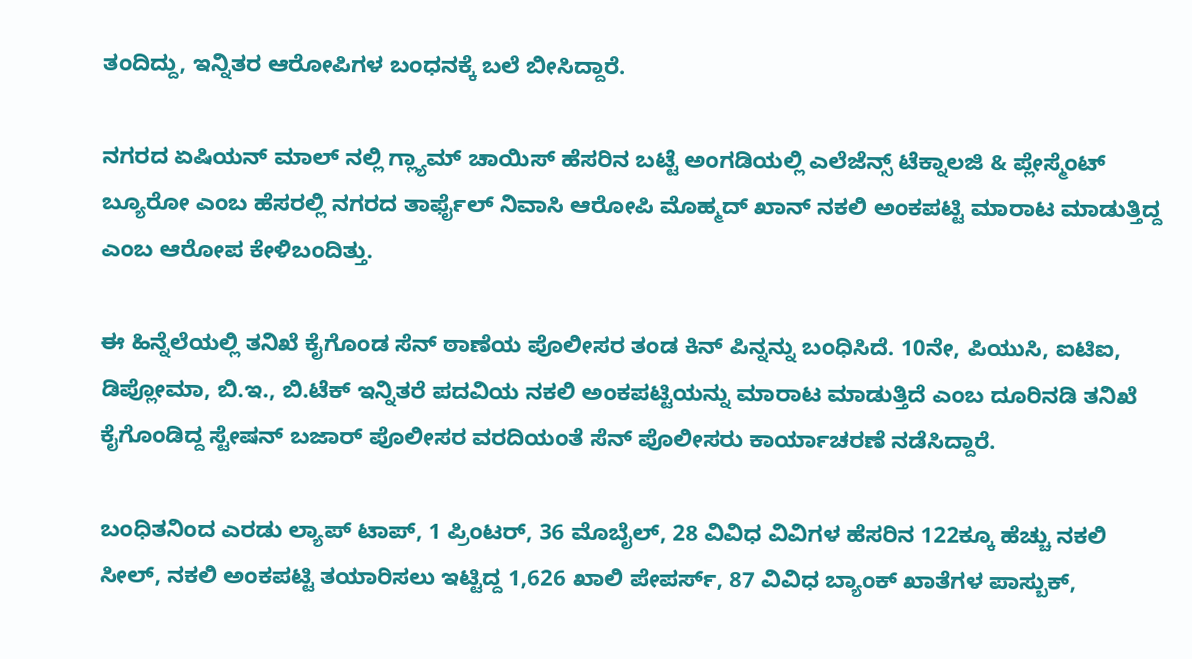ತಂದಿದ್ದು, ಇನ್ನಿತರ ಆರೋಪಿಗಳ ಬಂಧನಕ್ಕೆ ಬಲೆ ಬೀಸಿದ್ದಾರೆ.

ನಗರದ ಏಷಿಯನ್ ಮಾಲ್ ನಲ್ಲಿ ಗ್ಲ್ಯಾಮ್ ಚಾಯಿಸ್ ಹೆಸರಿನ ಬಟ್ಟೆ ಅಂಗಡಿಯಲ್ಲಿ ಎಲೆಜೆನ್ಸ್ ಟೆಕ್ನಾಲಜಿ & ಪ್ಲೇಸ್ಮೆಂಟ್  ಬ್ಯೂರೋ ಎಂಬ ಹೆಸರಲ್ಲಿ ನಗರದ ತಾರ್ಫೈಲ್ ನಿವಾಸಿ ಆರೋಪಿ ಮೊಹ್ಮದ್ ಖಾನ್ ನಕಲಿ ಅಂಕಪಟ್ಟಿ ಮಾರಾಟ ಮಾಡುತ್ತಿದ್ದ ಎಂಬ ಆರೋಪ ಕೇಳಿಬಂದಿತ್ತು.

ಈ ಹಿನ್ನೆಲೆಯಲ್ಲಿ ತನಿಖೆ ಕೈಗೊಂಡ ಸೆನ್ ಠಾಣೆಯ ಪೊಲೀಸರ ತಂಡ ಕಿನ್ ಪಿನ್ನನ್ನು ಬಂಧಿಸಿದೆ. 10ನೇ, ಪಿಯುಸಿ, ಐಟಿಐ, ಡಿಪ್ಲೋಮಾ, ಬಿ.ಇ., ಬಿ.ಟೆಕ್ ಇನ್ನಿತರೆ ಪದವಿಯ ನಕಲಿ ಅಂಕಪಟ್ಟಿಯನ್ನು ಮಾರಾಟ ಮಾಡುತ್ತಿದೆ ಎಂಬ ದೂರಿನಡಿ ತನಿಖೆ ಕೈಗೊಂಡಿದ್ದ ಸ್ಟೇಷನ್ ಬಜಾರ್ ಪೊಲೀಸರ ವರದಿಯಂತೆ ಸೆನ್ ಪೊಲೀಸರು ಕಾರ್ಯಾಚರಣೆ ನಡೆಸಿದ್ದಾರೆ.

ಬಂಧಿತನಿಂದ ಎರಡು ಲ್ಯಾಪ್ ಟಾಪ್, 1 ಪ್ರಿಂಟರ್, 36 ಮೊಬೈಲ್, 28 ವಿವಿಧ ವಿವಿಗಳ ಹೆಸರಿನ 122ಕ್ಕೂ ಹೆಚ್ಚು ನಕಲಿ ಸೀಲ್, ನಕಲಿ ಅಂಕಪಟ್ಟಿ ತಯಾರಿಸಲು ಇಟ್ಟಿದ್ದ 1,626 ಖಾಲಿ ಪೇಪರ್ಸ್, 87 ವಿವಿಧ ಬ್ಯಾಂಕ್ ಖಾತೆಗಳ ಪಾಸ್ಬುಕ್,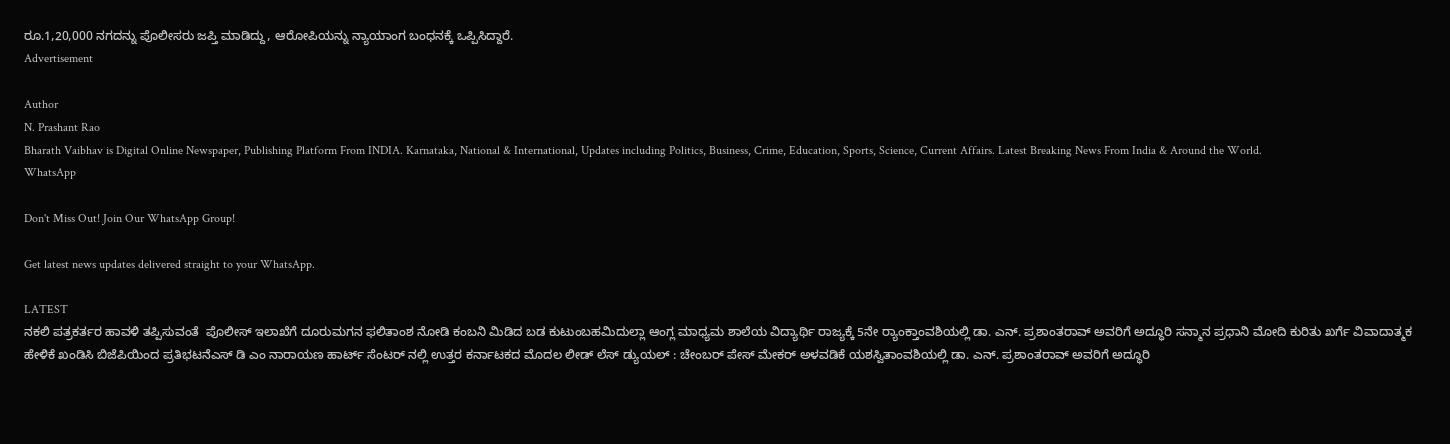ರೂ.1,20,000 ನಗದನ್ನು ಪೊಲೀಸರು ಜಪ್ತಿ ಮಾಡಿದ್ದು, ಆರೋಪಿಯನ್ನು ನ್ಯಾಯಾಂಗ ಬಂಧನಕ್ಕೆ ಒಪ್ಪಿಸಿದ್ದಾರೆ.
Advertisement

Author
N. Prashant Rao
Bharath Vaibhav is Digital Online Newspaper, Publishing Platform From INDIA. Karnataka, National & International, Updates including Politics, Business, Crime, Education, Sports, Science, Current Affairs. Latest Breaking News From India & Around the World.
WhatsApp

Don't Miss Out! Join Our WhatsApp Group!

Get latest news updates delivered straight to your WhatsApp.

LATEST
ನಕಲಿ ಪತ್ರಕರ್ತರ ಹಾವಳಿ ತಪ್ಪಿಸುವಂತೆ  ಪೊಲೀಸ್ ಇಲಾಖೆಗೆ ದೂರುಮಗನ ಫಲಿತಾಂಶ ನೋಡಿ ಕಂಬನಿ ಮಿಡಿದ ಬಡ ಕುಟುಂಬಹಮಿದುಲ್ಲಾ ಆಂಗ್ಲ ಮಾಧ್ಯಮ ಶಾಲೆಯ ವಿದ್ಯಾರ್ಥಿ ರಾಜ್ಯಕ್ಕೆ 5ನೇ ರ್‍ಯಾಂಕ್ತಾಂವಶಿಯಲ್ಲಿ ಡಾ. ಎನ್. ಪ್ರಶಾಂತರಾವ್ ಅವರಿಗೆ ಅದ್ಧೂರಿ ಸನ್ಮಾನ ಪ್ರಧಾನಿ ಮೋದಿ ಕುರಿತು ಖರ್ಗೆ ವಿವಾದಾತ್ಮಕ ಹೇಳಿಕೆ ಖಂಡಿಸಿ ಬಿಜೆಪಿಯಿಂದ ಪ್ರತಿಭಟನೆಎಸ್ ಡಿ ಎಂ ನಾರಾಯಣ ಹಾರ್ಟ್ ಸೆಂಟರ್ ನಲ್ಲಿ ಉತ್ತರ ಕರ್ನಾಟಕದ ಮೊದಲ ಲೀಡ್ ಲೆಸ್ ಡ್ಯುಯಲ್ : ಚೇಂಬರ್ ಪೇಸ್ ಮೇಕರ್ ಅಳವಡಿಕೆ ಯಶಸ್ವಿತಾಂವಶಿಯಲ್ಲಿ ಡಾ. ಎನ್. ಪ್ರಶಾಂತರಾವ್ ಅವರಿಗೆ ಅದ್ಧೂರಿ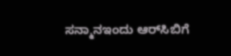ಸನ್ಮಾನಇಂದು ಆರ್‌ಸಿಬಿಗೆ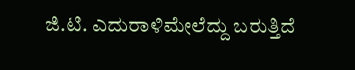ಜಿ.ಟಿ. ಎದುರಾಳಿಮೇಲೆದ್ದು ಬರುತ್ತಿದೆ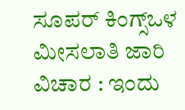ಸೂಪರ್ ಕಿಂಗ್ಸ್ಒಳ ಮೀಸಲಾತಿ ಜಾರಿ ವಿಚಾರ : ಇಂದು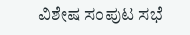ವಿಶೇಷ ಸಂಪುಟ ಸಭೆ